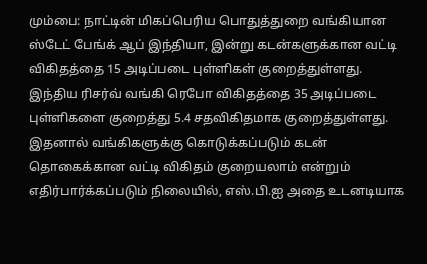மும்பை: நாட்டின் மிகப்பெரிய பொதுத்துறை வங்கியான ஸ்டேட் பேங்க் ஆப் இந்தியா, இன்று கடன்களுக்கான வட்டி விகிதத்தை 15 அடிப்படை புள்ளிகள் குறைத்துள்ளது.
இந்திய ரிசர்வ் வங்கி ரெபோ விகிதத்தை 35 அடிப்படை புள்ளிகளை குறைத்து 5.4 சதவிகிதமாக குறைத்துள்ளது. இதனால் வங்கிகளுக்கு கொடுக்கப்படும் கடன் தொகைக்கான வட்டி விகிதம் குறையலாம் என்றும் எதிர்பார்க்கப்படும் நிலையில், எஸ்.பி.ஐ அதை உடனடியாக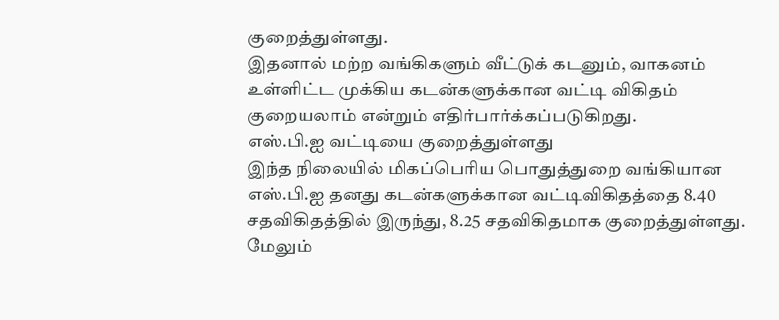குறைத்துள்ளது.
இதனால் மற்ற வங்கிகளும் வீட்டுக் கடனும், வாகனம் உள்ளிட்ட முக்கிய கடன்களுக்கான வட்டி விகிதம் குறையலாம் என்றும் எதிர்பார்க்கப்படுகிறது.
எஸ்.பி.ஐ வட்டியை குறைத்துள்ளது
இந்த நிலையில் மிகப்பெரிய பொதுத்துறை வங்கியான எஸ்.பி.ஐ தனது கடன்களுக்கான வட்டிவிகிதத்தை 8.40 சதவிகிதத்தில் இருந்து, 8.25 சதவிகிதமாக குறைத்துள்ளது. மேலும்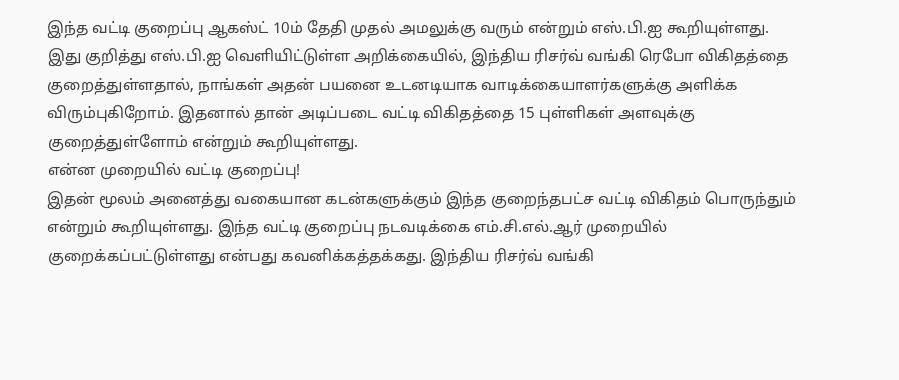இந்த வட்டி குறைப்பு ஆகஸ்ட் 10ம் தேதி முதல் அமலுக்கு வரும் என்றும் எஸ்.பி.ஐ கூறியுள்ளது. இது குறித்து எஸ்.பி.ஐ வெளியிட்டுள்ள அறிக்கையில், இந்திய ரிசர்வ் வங்கி ரெபோ விகிதத்தை குறைத்துள்ளதால், நாங்கள் அதன் பயனை உடனடியாக வாடிக்கையாளர்களுக்கு அளிக்க விரும்புகிறோம். இதனால் தான் அடிப்படை வட்டி விகிதத்தை 15 புள்ளிகள் அளவுக்கு குறைத்துள்ளோம் என்றும் கூறியுள்ளது.
என்ன முறையில் வட்டி குறைப்பு!
இதன் மூலம் அனைத்து வகையான கடன்களுக்கும் இந்த குறைந்தபட்ச வட்டி விகிதம் பொருந்தும் என்றும் கூறியுள்ளது. இந்த வட்டி குறைப்பு நடவடிக்கை எம்.சி.எல்.ஆர் முறையில் குறைக்கப்பட்டுள்ளது என்பது கவனிக்கத்தக்கது. இந்திய ரிசர்வ் வங்கி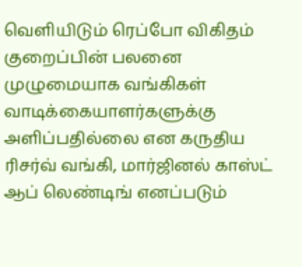வெளியிடும் ரெப்போ விகிதம் குறைப்பின் பலனை முழுமையாக வங்கிகள் வாடிக்கையாளர்களுக்கு அளிப்பதில்லை என கருதிய ரிசர்வ் வங்கி, மார்ஜினல் காஸ்ட் ஆப் லெண்டிங் எனப்படும்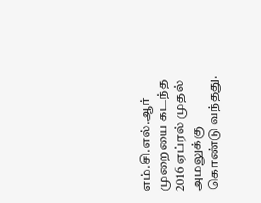எம்.சி.எல்.ஆர் முறையை கடந்த 2016 ஏப்ரல் முதல் அமலுக்கு கொண்டு வந்தது.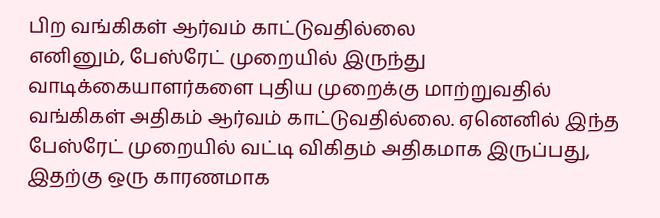பிற வங்கிகள் ஆர்வம் காட்டுவதில்லை
எனினும், பேஸ்ரேட் முறையில் இருந்து வாடிக்கையாளர்களை புதிய முறைக்கு மாற்றுவதில் வங்கிகள் அதிகம் ஆர்வம் காட்டுவதில்லை. ஏனெனில் இந்த பேஸ்ரேட் முறையில் வட்டி விகிதம் அதிகமாக இருப்பது, இதற்கு ஒரு காரணமாக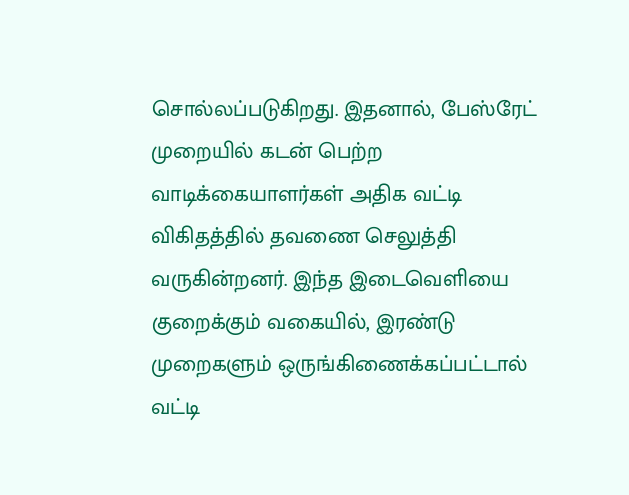சொல்லப்படுகிறது. இதனால், பேஸ்ரேட் முறையில் கடன் பெற்ற வாடிக்கையாளர்கள் அதிக வட்டி விகிதத்தில் தவணை செலுத்தி வருகின்றனர். இந்த இடைவெளியை குறைக்கும் வகையில், இரண்டு முறைகளும் ஒருங்கிணைக்கப்பட்டால் வட்டி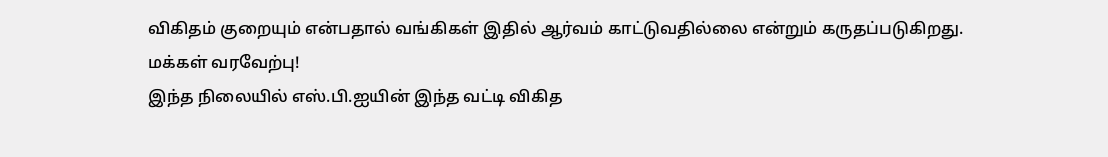விகிதம் குறையும் என்பதால் வங்கிகள் இதில் ஆர்வம் காட்டுவதில்லை என்றும் கருதப்படுகிறது.
மக்கள் வரவேற்பு!
இந்த நிலையில் எஸ்.பி.ஐயின் இந்த வட்டி விகித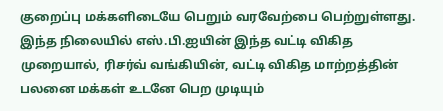குறைப்பு மக்களிடையே பெறும் வரவேற்பை பெற்றுள்ளது. இந்த நிலையில் எஸ்.பி.ஐயின் இந்த வட்டி விகித முறையால், ரிசர்வ் வங்கியின், வட்டி விகித மாற்றத்தின் பலனை மக்கள் உடனே பெற முடியும்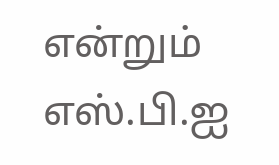என்றும் எஸ்.பி.ஐ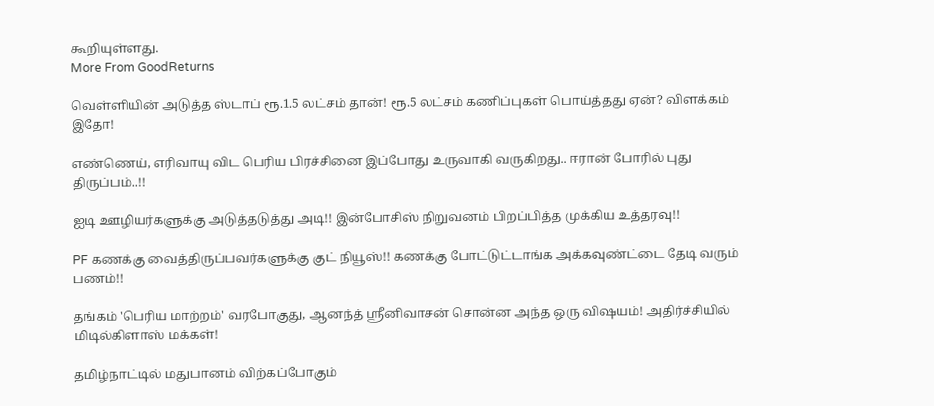கூறியுள்ளது.
More From GoodReturns

வெள்ளியின் அடுத்த ஸ்டாப் ரூ.1.5 லட்சம் தான்! ரூ.5 லட்சம் கணிப்புகள் பொய்த்தது ஏன்? விளக்கம் இதோ!

எண்ணெய், எரிவாயு விட பெரிய பிரச்சினை இப்போது உருவாகி வருகிறது.. ஈரான் போரில் புது திருப்பம்..!!

ஐடி ஊழியர்களுக்கு அடுத்தடுத்து அடி!! இன்போசிஸ் நிறுவனம் பிறப்பித்த முக்கிய உத்தரவு!!

PF கணக்கு வைத்திருப்பவர்களுக்கு குட் நியூஸ்!! கணக்கு போட்டுட்டாங்க அக்கவுண்ட்டை தேடி வரும் பணம்!!

தங்கம் 'பெரிய மாற்றம்' வரபோகுது, ஆனந்த் ஸ்ரீனிவாசன் சொன்ன அந்த ஒரு விஷயம்! அதிர்ச்சியில் மிடில்கிளாஸ் மக்கள்!

தமிழ்நாட்டில் மதுபானம் விற்கப்போகும்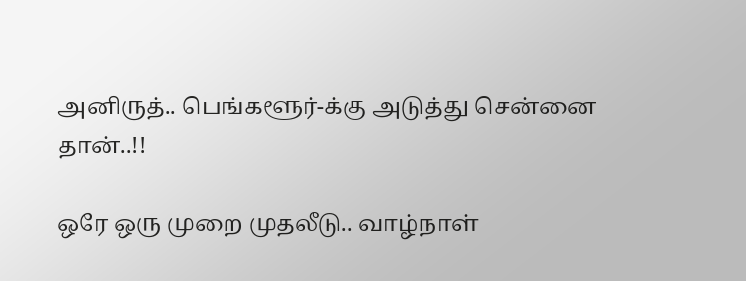அனிருத்.. பெங்களூர்-க்கு அடுத்து சென்னை தான்..!!

ஒரே ஒரு முறை முதலீடு.. வாழ்நாள்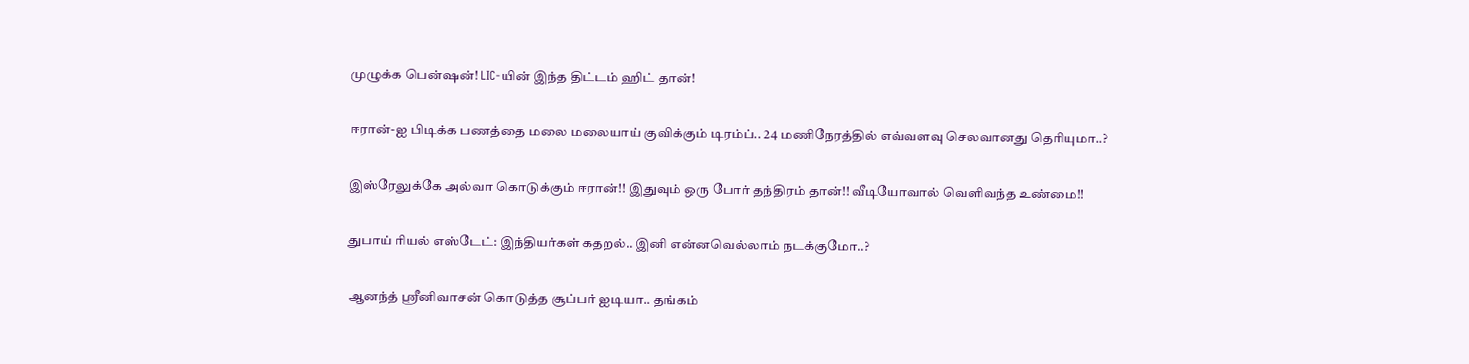முழுக்க பென்ஷன்! LIC-யின் இந்த திட்டம் ஹிட் தான்!

ஈரான்-ஐ பிடிக்க பணத்தை மலை மலையாய் குவிக்கும் டிரம்ப்.. 24 மணிநேரத்தில் எவ்வளவு செலவானது தெரியுமா..?

இஸ்ரேலுக்கே அல்வா கொடுக்கும் ஈரான்!! இதுவும் ஒரு போர் தந்திரம் தான்!! வீடியோவால் வெளிவந்த உண்மை!!

துபாய் ரியல் எஸ்டேட்: இந்தியர்கள் கதறல்.. இனி என்னவெல்லாம் நடக்குமோ..?

ஆனந்த் ஸ்ரீனிவாசன் கொடுத்த சூப்பர் ஐடியா.. தங்கம்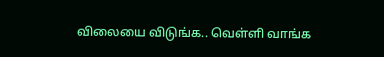விலையை விடுங்க.. வெள்ளி வாங்க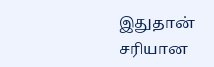இதுதான் சரியான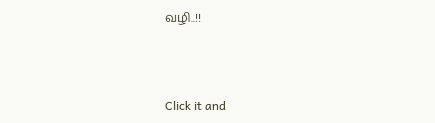வழி..!!



Click it and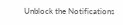Unblock the Notifications